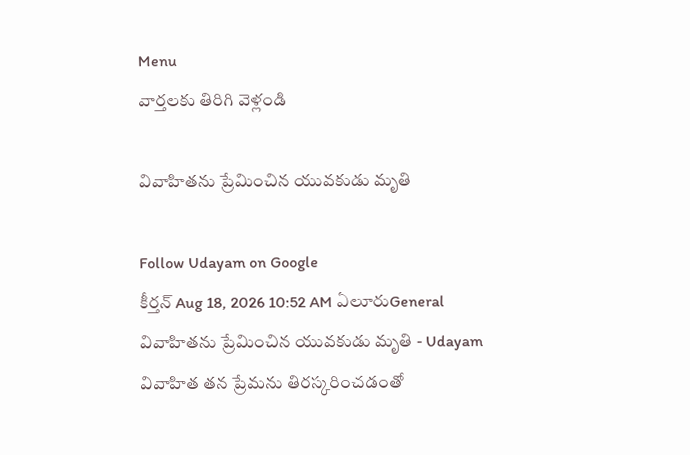Menu
వార్తలకు తిరిగి వెళ్లండి

వివాహితను ప్రేమించిన యువకుడు మృతి

Follow Udayam on Google
కీర్తన్ Aug 18, 2026 10:52 AM ఏలూరుGeneral
వివాహితను ప్రేమించిన యువకుడు మృతి - Udayam
వివాహిత తన ప్రేమను తిరస్కరించడంతో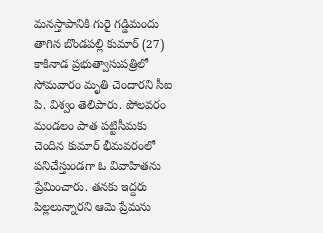మనస్తాపానికి గురై గడ్డిమందు తాగిన బొండపల్లి కుమార్‌ (27) కాకినాడ ప్రభుత్వాసుపత్రిలో సోమవారం మృతి చెందారని సీఐ పి. విశ్వం తెలిపారు. పోలవరం మండలం పాత పట్టిసీమకు చెందిన కుమార్‌ భీమవరంలో పనిచేస్తుండగా ఓ వివాహితను ప్రేమించారు. తనకు ఇద్దరు పిల్లలున్నారని ఆమె ప్రేమను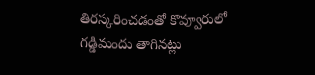తిరస్కరించడంతో కొవ్వూరులో గడ్డిమందు తాగినట్లు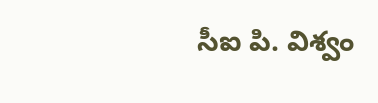సీఐ పి. విశ్వం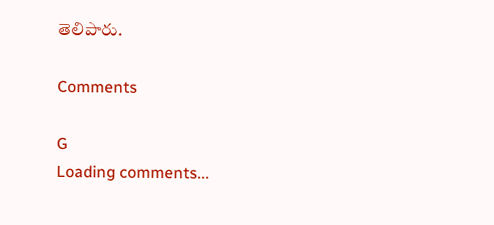తెలిపారు.

Comments

G
Loading comments...